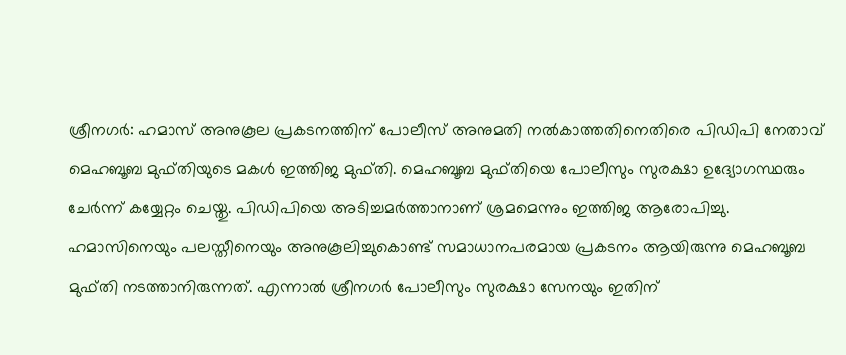ശ്രീനഗർ: ഹമാസ് അനുകൂല പ്രകടനത്തിന് പോലീസ് അനുമതി നൽകാത്തതിനെതിരെ പിഡിപി നേതാവ് മെഹബൂബ മുഫ്തിയുടെ മകൾ ഇത്തിജ മുഫ്തി. മെഹബൂബ മുഫ്തിയെ പോലീസും സുരക്ഷാ ഉദ്യോഗസ്ഥരും ചേർന്ന് കയ്യേറ്റം ചെയ്തു. പിഡിപിയെ അടിച്ചമർത്താനാണ് ശ്രമമെന്നും ഇത്തിജ ആരോപിച്ചു.
ഹമാസിനെയും പലസ്തീനെയും അനുകൂലിച്ചുകൊണ്ട് സമാധാനപരമായ പ്രകടനം ആയിരുന്നു മെഹബൂബ മുഫ്തി നടത്താനിരുന്നത്. എന്നാൽ ശ്രീനഗർ പോലീസും സുരക്ഷാ സേനയും ഇതിന്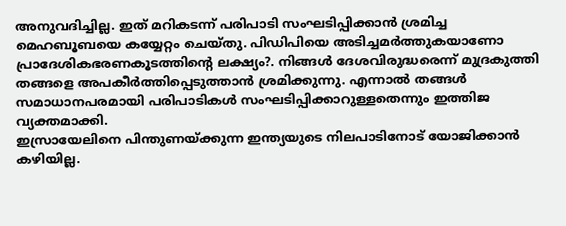അനുവദിച്ചില്ല. ഇത് മറികടന്ന് പരിപാടി സംഘടിപ്പിക്കാൻ ശ്രമിച്ച മെഹബൂബയെ കയ്യേറ്റം ചെയ്തു. പിഡിപിയെ അടിച്ചമർത്തുകയാണോ പ്രാദേശികഭരണകൂടത്തിന്റെ ലക്ഷ്യം?. നിങ്ങൾ ദേശവിരുദ്ധരെന്ന് മുദ്രകുത്തി തങ്ങളെ അപകീർത്തിപ്പെടുത്താൻ ശ്രമിക്കുന്നു. എന്നാൽ തങ്ങൾ സമാധാനപരമായി പരിപാടികൾ സംഘടിപ്പിക്കാറുള്ളതെന്നും ഇത്തിജ വ്യക്തമാക്കി.
ഇസ്രായേലിനെ പിന്തുണയ്ക്കുന്ന ഇന്ത്യയുടെ നിലപാടിനോട് യോജിക്കാൻ കഴിയില്ല.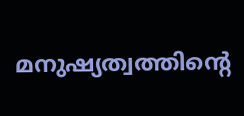മനുഷ്യത്വത്തിന്റെ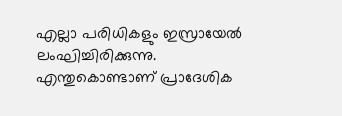എല്ലാ പരിധികളും ഇസ്രായേൽ ലംഘിച്ചിരിക്കുന്നു. എന്തുകൊണ്ടാണ് പ്രാദേശിക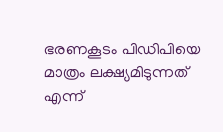ഭരണകൂടം പിഡിപിയെ മാത്രം ലക്ഷ്യമിടുന്നത് എന്ന്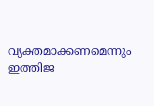വ്യക്തമാക്കണമെന്നും ഇത്തിജ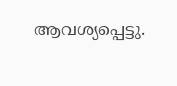ആവശ്യപ്പെട്ടു.